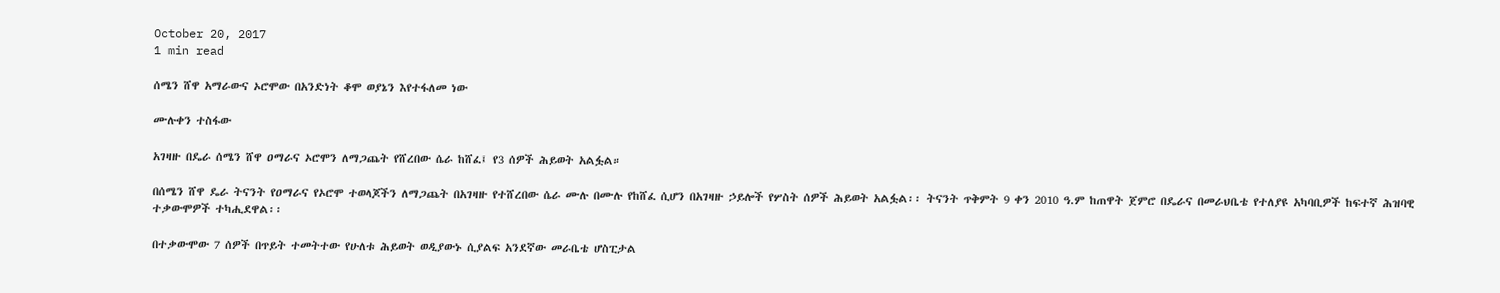October 20, 2017
1 min read

ሰሜን ሸዋ አማራውና ኦሮሞው በአንድነት ቆሞ ወያኔን እየተፋለመ ነው

ሙሉቀን ተስፋው

አገዛዙ በዴራ ሰሜን ሸዋ ዐማራና ኦሮሞን ለማጋጨት የሸረበው ሴራ ከሸፈ፤ የ3 ሰዎች ሕይወት አልፏል።

በሰሜን ሸዋ ዴራ ትናንት የዐማራና የኦሮሞ ተወላጆችን ለማጋጨት በአገዛዙ የተሸረበው ሴራ ሙሉ በሙሉ የከሸፈ ሲሆን በአገዛዙ ኃይሎች የሦስት ሰዎች ሕይወት አልፏል፡፡ ትናንት ጥቅምት 9 ቀን 2010 ዓ.ም ከጠዋት ጀምሮ በዴራና በመራህቤቴ የተለያዩ አካባቢዎች ከፍተኛ ሕዝባዊ ተቃውሞዎች ተካሒደዋል፡፡

በተቃውሞው 7 ሰዎች በጥይት ተመትተው የሁለቱ ሕይወት ወዲያውኑ ሲያልፍ አንደኛው መራቤቴ ሆስፒታል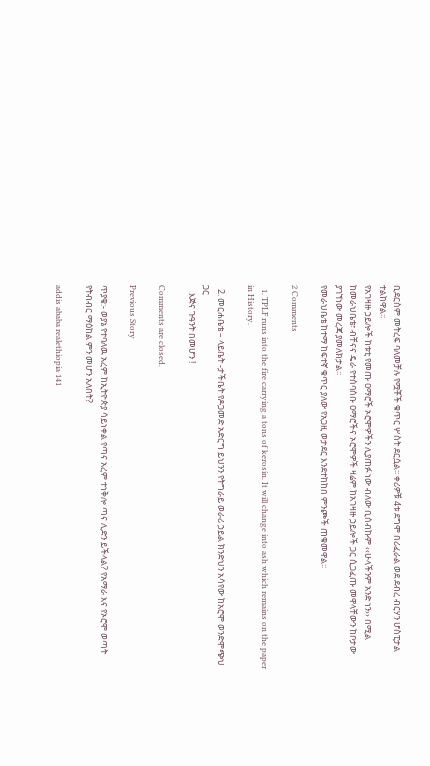ቢደርስም መትረፍ ባለመቻሉ የሟቾች ቁጥር ሦስት ደርሷል፡፡ ቀሪዎቹ 4ቱ ደግሞ በሪፈራል ወደ ደብረ ብርሃን ሆስፒታል ተልከዋል፡፡
የአገዛዙ ኃይሎች ከቱቲ የመጡ ዐማሮች ኦሮሞዎችን ሊያጠፉ ነው ብለው ቢሰብኩም ‹‹ሁላችንም አንድ ነን›› በሚል ከመራህቤቴ፣ ብቸናና ዴራ የተሰባሰቡ ዐማሮችና ኦሮሞዎች ዛሬም ከአገዛዙ ኃይሎች ጋር ሲጋፈጡ መዋላቸውን ከቦታው ያገኘነው መረጃ ያመለክታል፡፡
የመራህቤቴ ከተማ ከፍተኛ ቁጥር ያለው የአጋዚ ወታደር እንደተከከበ ምንጮች ጠቁመዋል፡፡

2 Comments

  1. TPLF runs into the fire carrying a tons of kerosin. It will change into ash which remains on the paper in History.

  2. መርሐቤቴ – ላይቤት -ታችቤት የዶጋመድ አድርግ ይህንን የትግራይ ወራሪ ኃይል ክንድህን አሳየው ከአሮሞ ወንድሞጭህ ጋር
    እጅና ጉዓንት በመሆን !

Comments are closed.

Previous Story

ጥያቄ:- ወያኔ የተባለዉ አረም ከኢትዮጵያ ሳይነቀል የጣና አረም ተነቅሎ ጣና ሊድን ይችላል? የአማራ እና የኦሮሞ ወጣት የትብብር ማዕከል ምን መሆን አለበት?

addis ababa realethiopia 141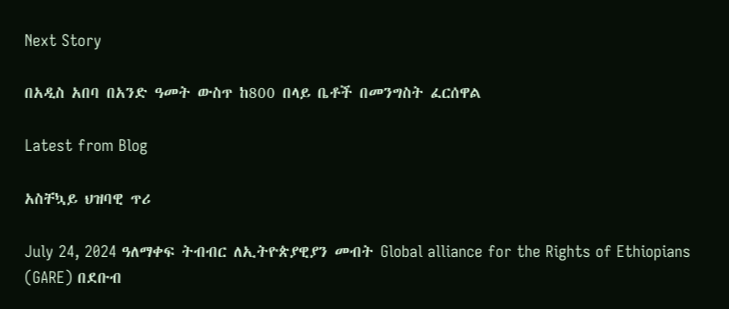Next Story

በአዲስ አበባ በአንድ ዓመት ውስጥ ከ800 በላይ ቤቶች በመንግስት ፈርሰዋል

Latest from Blog

አስቸኳይ ህዝባዊ ጥሪ

July 24, 2024 ዓለማቀፍ ትብብር ለኢትዮጵያዊያን መብት Global alliance for the Rights of Ethiopians (GARE) በደቡብ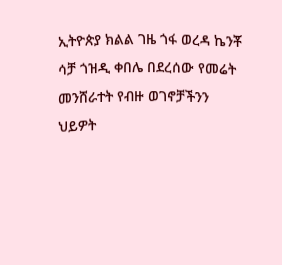ኢትዮጵያ ክልል ገዜ ጎፋ ወረዳ ኬንቾ ሳቻ ጎዝዲ ቀበሌ በደረሰው የመሬት መንሸራተት የብዙ ወገኖቻችንን ህይዎት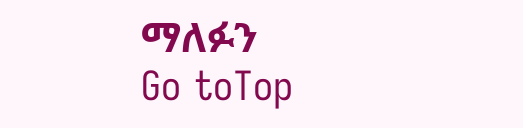ማለፉን
Go toTop